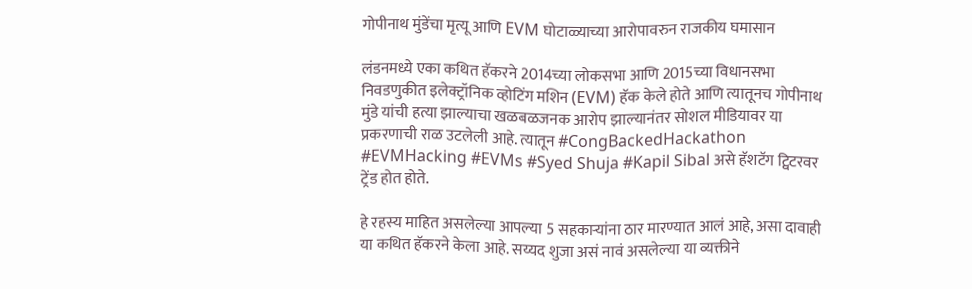गोपीनाथ मुंडेंचा मृत्यू आणि EVM घोटाळ्याच्या आरोपावरुन राजकीय घमासान

लंडनमध्ये एका कथित हॅकरने 2014च्या लोकसभा आणि 2015च्या विधानसभा निवडणुकीत इलेक्ट्रॉनिक व्होटिंग मशिन (EVM) हॅक केले होते आणि त्यातूनच गोपीनाथ मुंडे यांची हत्या झाल्याचा खळबळजनक आरोप झाल्यानंतर सोशल मीडियावर या प्रकरणाची राळ उटलेली आहे. त्यातून #CongBackedHackathon #EVMHacking #EVMs #Syed Shuja #Kapil Sibal असे हॅशटॅग ट्विटरवर ट्रेंड होत होते.

हे रहस्य माहित असलेल्या आपल्या 5 सहकाऱ्यांना ठार मारण्यात आलं आहे, असा दावाही या कथित हॅकरने केला आहे. सय्यद शुजा असं नावं असलेल्या या व्यक्तीने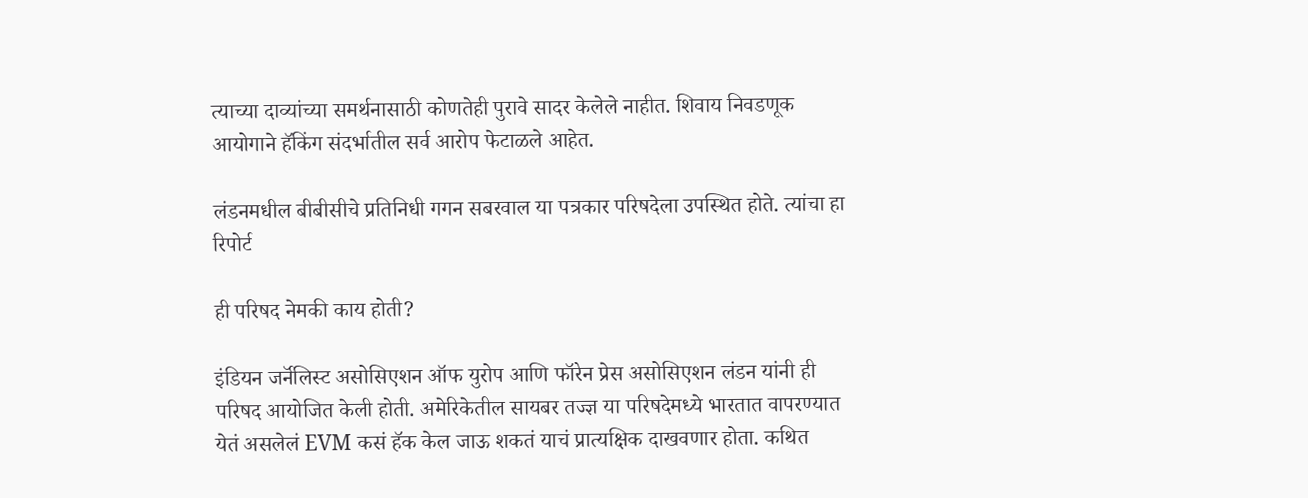त्याच्या दाव्यांच्या समर्थनासाठी कोणतेही पुरावे सादर केलेले नाहीत. शिवाय निवडणूक आयोगाने हॅकिंग संदर्भातील सर्व आरोप फेटाळले आहेत.

लंडनमधील बीबीसीचे प्रतिनिधी गगन सबरवाल या पत्रकार परिषदेला उपस्थित होते. त्यांचा हा रिपोर्ट

ही परिषद नेमकी काय होती?

इंडियन जर्नॅलिस्ट असोसिएशन ऑफ युरोप आणि फॉरेन प्रेस असोसिएशन लंडन यांनी ही परिषद आयोजित केली होती. अमेरिकेतील सायबर तज्ज्ञ या परिषदेमध्ये भारतात वापरण्यात येतं असलेलं EVM कसं हॅक केल जाऊ शकतं याचं प्रात्यक्षिक दाखवणार होता. कथित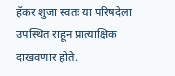हॅकर शुजा स्वतः या परिषदेला उपस्थित राहून प्रात्याक्षिक दाखवणार होते.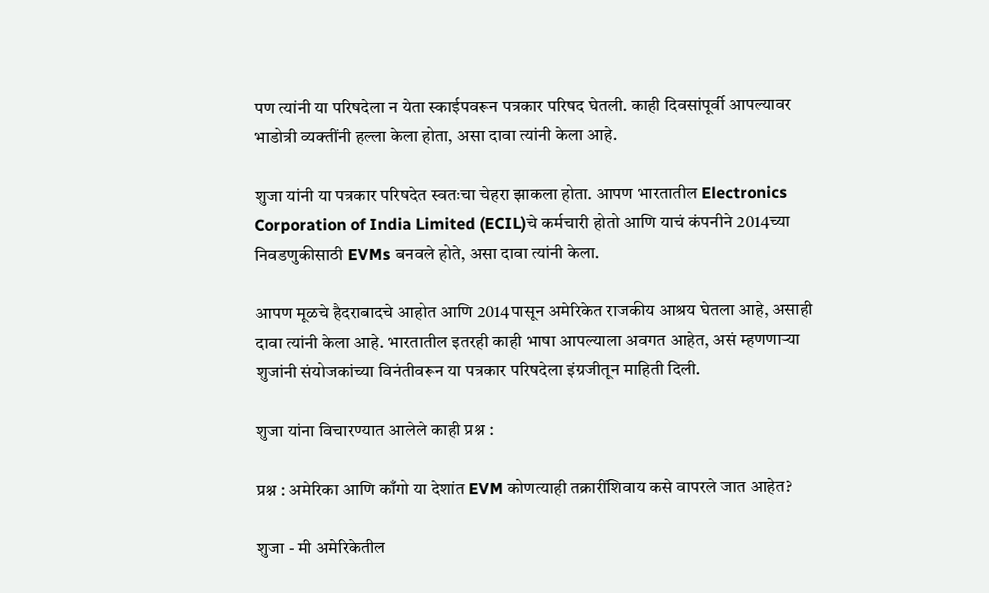पण त्यांनी या परिषदेला न येता स्काईपवरून पत्रकार परिषद घेतली. काही दिवसांपूर्वी आपल्यावर भाडोत्री व्यक्तींनी हल्ला केला होता, असा दावा त्यांनी केला आहे.

शुजा यांनी या पत्रकार परिषदेत स्वतःचा चेहरा झाकला होता. आपण भारतातील Electronics Corporation of India Limited (ECIL)चे कर्मचारी होतो आणि याचं कंपनीने 2014च्या निवडणुकीसाठी EVMs बनवले होते, असा दावा त्यांनी केला.

आपण मूळचे हैदराबादचे आहोत आणि 2014पासून अमेरिकेत राजकीय आश्रय घेतला आहे, असाही दावा त्यांनी केला आहे. भारतातील इतरही काही भाषा आपल्याला अवगत आहेत, असं म्हणणाऱ्या शुजांनी संयोजकांच्या विनंतीवरून या पत्रकार परिषदेला इंग्रजीतून माहिती दिली.

शुजा यांना विचारण्यात आलेले काही प्रश्न :

प्रश्न : अमेरिका आणि काँगो या देशांत EVM कोणत्याही तक्रारींशिवाय कसे वापरले जात आहेत?

शुजा - मी अमेरिकेतील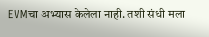EVMचा अभ्यास केलेला नाही. तशी संधी मला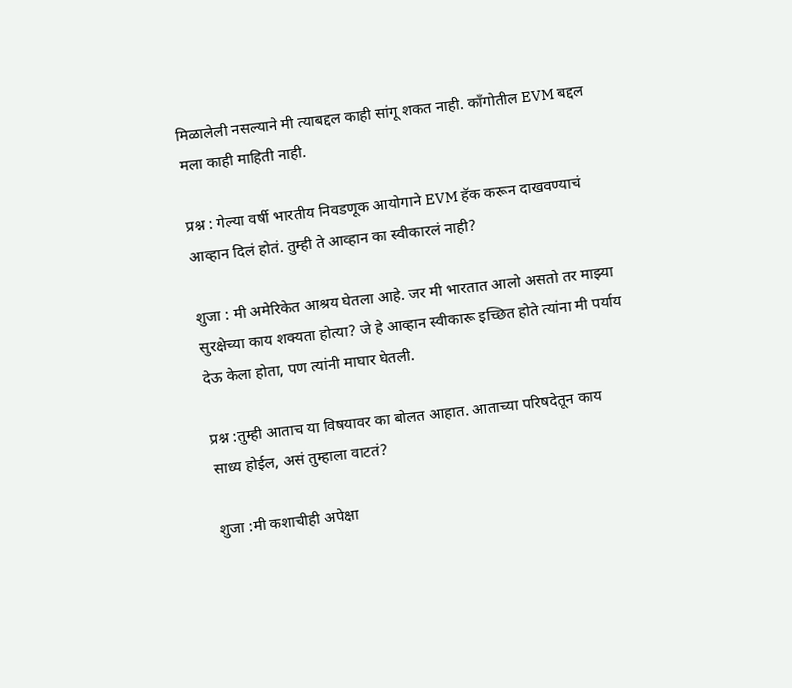मिळालेली नसल्याने मी त्याबद्दल काही सांगू शकत नाही. काँगोतील EVM बद्दल मला काही माहिती नाही.

प्रश्न : गेल्या वर्षी भारतीय निवडणूक आयोगाने EVM हॅक करून दाखवण्याचं आव्हान दिलं होतं. तुम्ही ते आव्हान का स्वीकारलं नाही?

शुजा : मी अमेरिकेत आश्रय घेतला आहे. जर मी भारतात आलो असतो तर माझ्या सुरक्षेच्या काय शक्यता होत्या? जे हे आव्हान स्वीकारू इच्छित होते त्यांना मी पर्याय देऊ केला होता, पण त्यांनी माघार घेतली.

प्रश्न :तुम्ही आताच या विषयावर का बोलत आहात. आताच्या परिषदेतून काय साध्य होईल, असं तुम्हाला वाटतं?

शुजा :मी कशाचीही अपेक्षा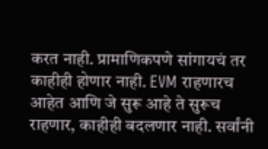करत नाही. प्रामाणिकपणे सांगायचं तर काहीही होणार नाही. EVM राहणारच आहेत आणि जे सुरू आहे ते सुरूच राहणार, काहीही बदलणार नाही. सर्वांनी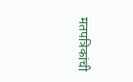मतपत्रिकांची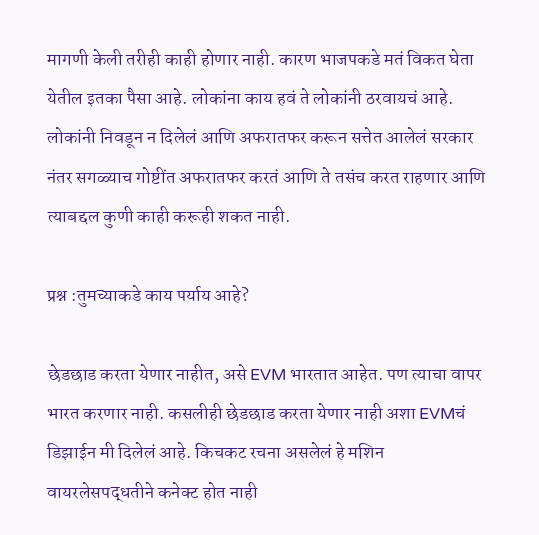मागणी केली तरीही काही होणार नाही. कारण भाजपकडे मतं विकत घेता येतील इतका पैसा आहे. लोकांना काय हवं ते लोकांनी ठरवायचं आहे. लोकांनी निवडून न दिलेलं आणि अफरातफर करून सत्तेत आलेलं सरकार नंतर सगळ्याच गोष्टींत अफरातफर करतं आणि ते तसंच करत राहणार आणि त्याबद्दल कुणी काही करूही शकत नाही.

प्रश्न :तुमच्याकडे काय पर्याय आहे?

छेडछाड करता येणार नाहीत, असे EVM भारतात आहेत. पण त्याचा वापर भारत करणार नाही. कसलीही छेडछाड करता येणार नाही अशा EVMचं डिझाईन मी दिलेलं आहे. किचकट रचना असलेलं हे मशिन वायरलेसपद्धतीने कनेक्ट होत नाही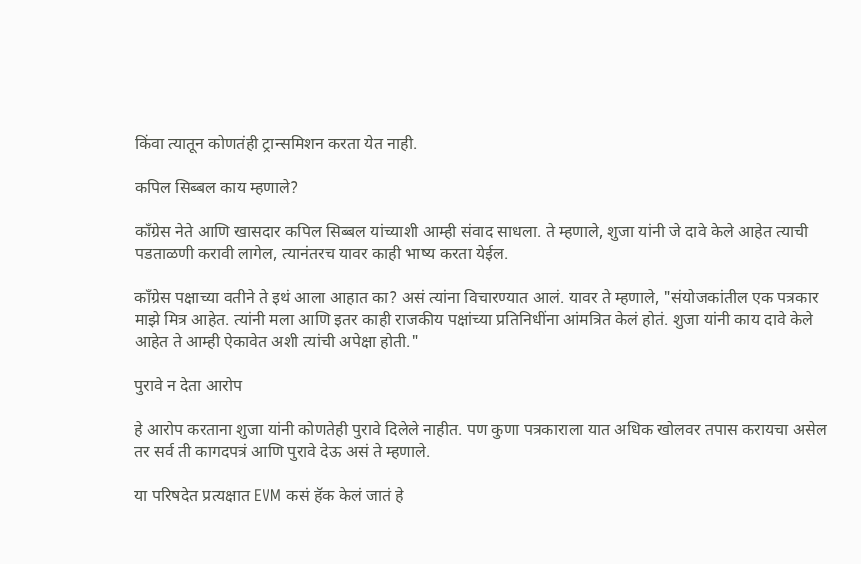किंवा त्यातून कोणतंही ट्रान्समिशन करता येत नाही.

कपिल सिब्बल काय म्हणाले?

काँग्रेस नेते आणि खासदार कपिल सिब्बल यांच्याशी आम्ही संवाद साधला. ते म्हणाले, शुजा यांनी जे दावे केले आहेत त्याची पडताळणी करावी लागेल, त्यानंतरच यावर काही भाष्य करता येईल.

काँग्रेस पक्षाच्या वतीने ते इथं आला आहात का? असं त्यांना विचारण्यात आलं. यावर ते म्हणाले, "संयोजकांतील एक पत्रकार माझे मित्र आहेत. त्यांनी मला आणि इतर काही राजकीय पक्षांच्या प्रतिनिधींना आंमत्रित केलं होतं. शुजा यांनी काय दावे केले आहेत ते आम्ही ऐकावेत अशी त्यांची अपेक्षा होती."

पुरावे न देता आरोप

हे आरोप करताना शुजा यांनी कोणतेही पुरावे दिलेले नाहीत. पण कुणा पत्रकाराला यात अधिक खोलवर तपास करायचा असेल तर सर्व ती कागदपत्रं आणि पुरावे देऊ असं ते म्हणाले.

या परिषदेत प्रत्यक्षात EVM कसं हॅक केलं जातं हे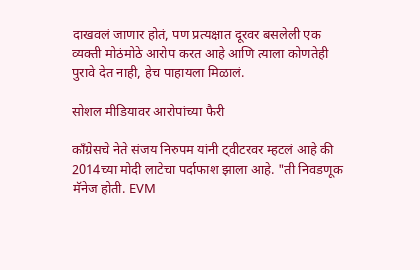दाखवलं जाणार होतं, पण प्रत्यक्षात दूरवर बसलेली एक व्यक्ती मोठंमोठे आरोप करत आहे आणि त्याला कोणतेही पुरावे देत नाही, हेच पाहायला मिळालं.

सोशल मीडियावर आरोपांच्या फैरी

काँग्रेसचे नेते संजय निरुपम यांनी ट्वीटरवर म्हटलं आहे की 2014च्या मोदी लाटेचा पर्दाफाश झाला आहे. "ती निवडणूक मॅनेज होती. EVM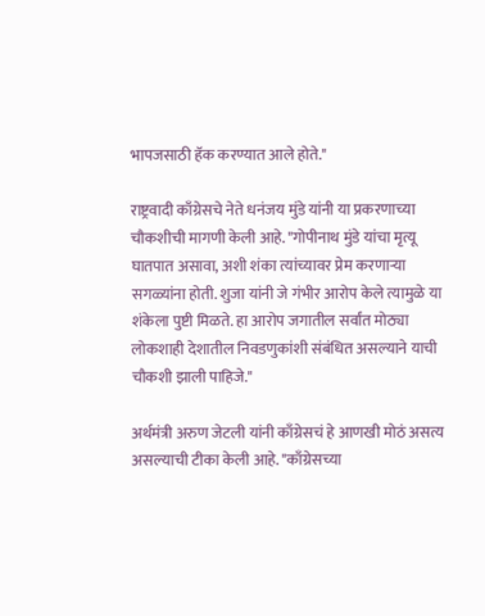भापजसाठी हॅक करण्यात आले होते."

राष्ट्रवादी काँग्रेसचे नेते धनंजय मुंडे यांनी या प्रकरणाच्या चौकशीची मागणी केली आहे. "गोपीनाथ मुंडे यांचा मृत्यू घातपात असावा, अशी शंका त्यांच्यावर प्रेम करणाऱ्या सगळ्यांना होती. शुजा यांनी जे गंभीर आरोप केले त्यामुळे या शंकेला पुष्टी मिळते. हा आरोप जगातील सर्वांत मोठ्या लोकशाही देशातील निवडणुकांशी संबंधित असल्याने याची चौकशी झाली पाहिजे."

अर्थमंत्री अरुण जेटली यांनी काँग्रेसचं हे आणखी मोठं असत्य असल्याची टीका केली आहे. "काँग्रेसच्या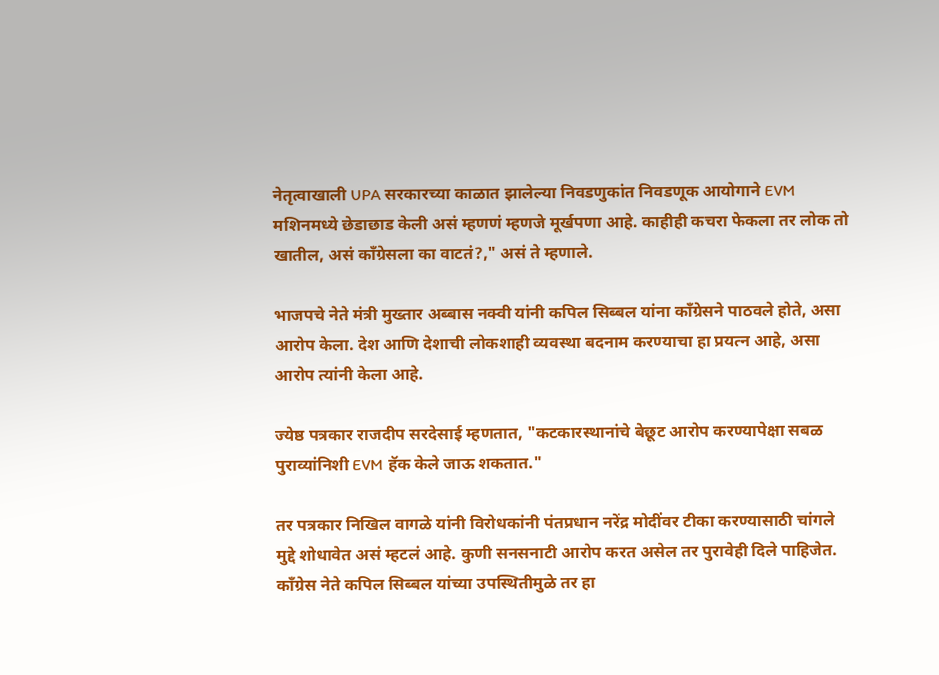नेतृत्वाखाली UPA सरकारच्या काळात झालेल्या निवडणुकांत निवडणूक आयोगाने EVM मशिनमध्ये छेडाछाड केली असं म्हणणं म्हणजे मूर्खपणा आहे. काहीही कचरा फेकला तर लोक तो खातील, असं काँग्रेसला का वाटतं?," असं ते म्हणाले.

भाजपचे नेते मंत्री मुख्तार अब्बास नक्वी यांनी कपिल सिब्बल यांना काँग्रेसने पाठवले होते, असा आरोप केला. देश आणि देशाची लोकशाही व्यवस्था बदनाम करण्याचा हा प्रयत्न आहे, असा आरोप त्यांनी केला आहे.

ज्येष्ठ पत्रकार राजदीप सरदेसाई म्हणतात, "कटकारस्थानांचे बेछूट आरोप करण्यापेक्षा सबळ पुराव्यांनिशी EVM हॅक केले जाऊ शकतात."

तर पत्रकार निखिल वागळे यांनी विरोधकांनी पंतप्रधान नरेंद्र मोदींवर टीका करण्यासाठी चांगले मुद्दे शोधावेत असं म्हटलं आहे. कुणी सनसनाटी आरोप करत असेल तर पुरावेही दिले पाहिजेत. काँग्रेस नेते कपिल सिब्बल यांच्या उपस्थितीमुळे तर हा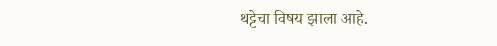थट्टेचा विषय झाला आहे.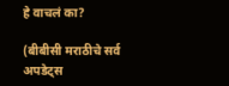हे वाचलं का?

(बीबीसी मराठीचे सर्व अपडेट्स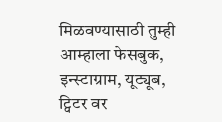मिळवण्यासाठी तुम्ही आम्हाला फेसबुक, इन्स्टाग्राम, यूट्यूब, ट्विटर वर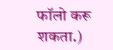फॉलो करू शकता.)